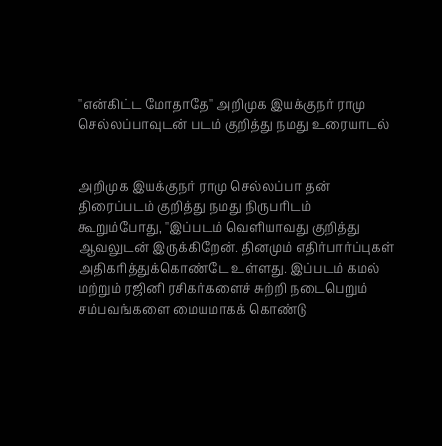''என்கிட்ட மோதாதே'' அறிமுக இயக்குநர் ராமு செல்லப்பாவுடன் படம் குறித்து நமது உரையாடல்


அறிமுக இயக்குநர் ராமு செல்லப்பா தன் திரைப்படம் குறித்து நமது நிருபரிடம் கூறும்போது, ''இப்படம் வெளியாவது குறித்து ஆவலுடன் இருக்கிறேன். தினமும் எதிர்பார்ப்புகள் அதிகரித்துக்கொண்டே உள்ளது. இப்படம் கமல் மற்றும் ரஜினி ரசிகர்களைச் சுற்றி நடைபெறும் சம்பவங்களை மையமாகக் கொண்டு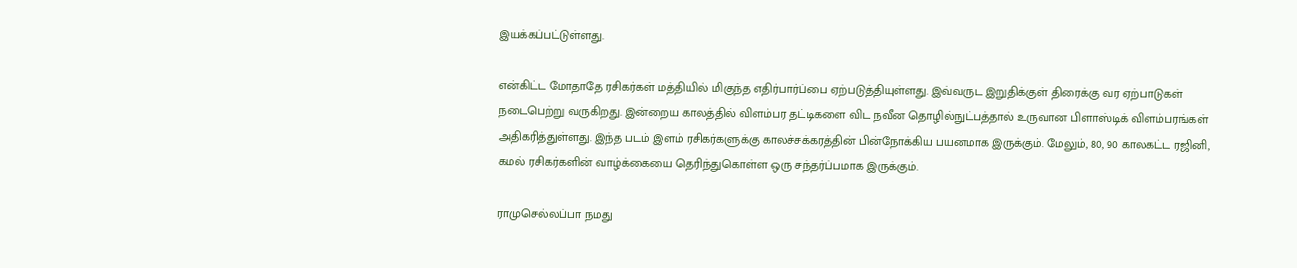இயக்கப்பட்டுள்ளது.

என்கிட்ட மோதாதே ரசிகர்கள் மத்தியில் மிகுந்த எதிர்பார்ப்பை ஏற்படுத்தியுள்ளது. இவ்வருட இறுதிக்குள் திரைக்கு வர ஏற்பாடுகள் நடைபெற்று வருகிறது. இன்றைய காலத்தில் விளம்பர தட்டிகளை விட நவீன தொழில்நுட்பத்தால் உருவான பிளாஸ்டிக் விளம்பரங்கள் அதிகரித்துள்ளது. இந்த படம் இளம் ரசிகர்களுக்கு காலச்சக்கரத்தின் பின்நோக்கிய பயனமாக இருக்கும். மேலும், 80, 90 காலகட்ட ரஜினி, கமல் ரசிகர்களின் வாழ்க்கையை தெரிந்துகொள்ள ஒரு சந்தர்ப்பமாக இருக்கும்.

ராமுசெல்லப்பா நமது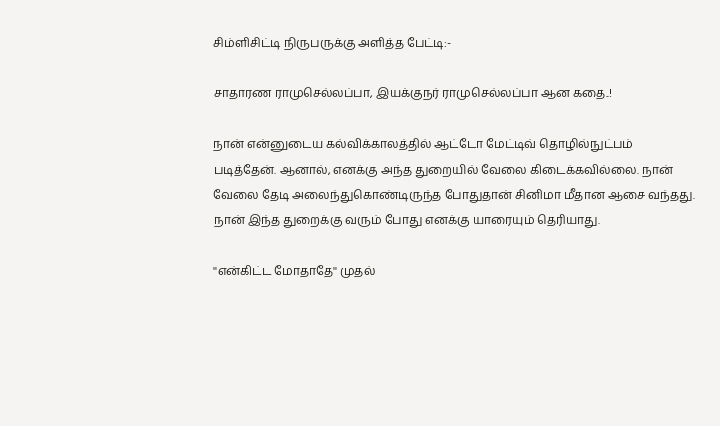சிம்ளிசிட்டி நிருபருக்கு அளித்த பேட்டி:-

சாதாரண ராமுசெல்லப்பா, இயக்குநர் ராமுசெல்லப்பா ஆன கதை..!

நான் என்னுடைய கல்விக்காலத்தில் ஆட்டோ மேட்டிவ் தொழில்நுட்பம் படித்தேன். ஆனால், எனக்கு அந்த துறையில் வேலை கிடைக்கவில்லை. நான் வேலை தேடி அலைந்துகொண்டிருந்த போதுதான் சினிமா மீதான ஆசை வந்தது. நான் இந்த துறைக்கு வரும் போது எனக்கு யாரையும் தெரியாது.

''என்கிட்ட மோதாதே'' முதல்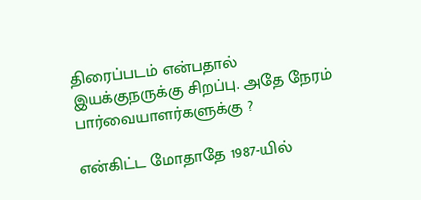திரைப்படம் என்பதால் இயக்குநருக்கு சிறப்பு. அதே நேரம் பார்வையாளர்களுக்கு ?

என்கிட்ட மோதாதே 1987-யில்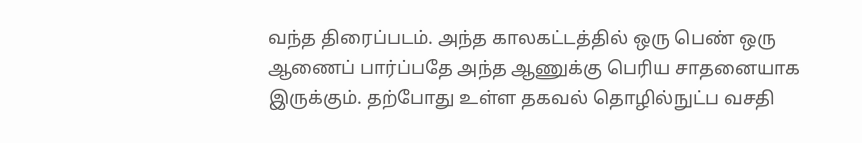வந்த திரைப்படம். அந்த காலகட்டத்தில் ஒரு பெண் ஒரு ஆணைப் பார்ப்பதே அந்த ஆணுக்கு பெரிய சாதனையாக இருக்கும். தற்போது உள்ள தகவல் தொழில்நுட்ப வசதி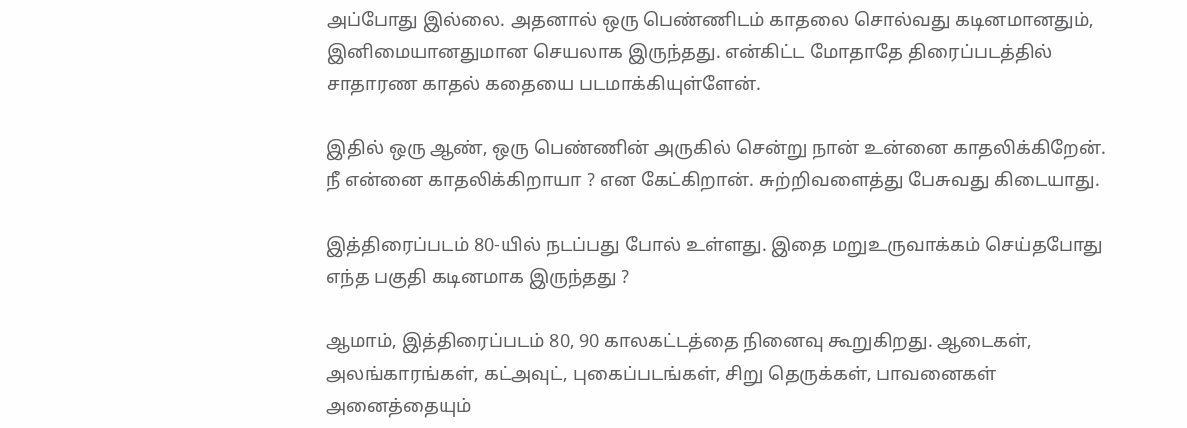அப்போது இல்லை. அதனால் ஒரு பெண்ணிடம் காதலை சொல்வது கடினமானதும், இனிமையானதுமான செயலாக இருந்தது. என்கிட்ட மோதாதே திரைப்படத்தில் சாதாரண காதல் கதையை படமாக்கியுள்ளேன்.

இதில் ஒரு ஆண், ஒரு பெண்ணின் அருகில் சென்று நான் உன்னை காதலிக்கிறேன். நீ என்னை காதலிக்கிறாயா ? என கேட்கிறான். சுற்றிவளைத்து பேசுவது கிடையாது.

இத்திரைப்படம் 80-யில் நடப்பது போல் உள்ளது. இதை மறுஉருவாக்கம் செய்தபோது எந்த பகுதி கடினமாக இருந்தது ?

ஆமாம், இத்திரைப்படம் 80, 90 காலகட்டத்தை நினைவு கூறுகிறது. ஆடைகள், அலங்காரங்கள், கட்அவுட், புகைப்படங்கள், சிறு தெருக்கள், பாவனைகள் அனைத்தையும்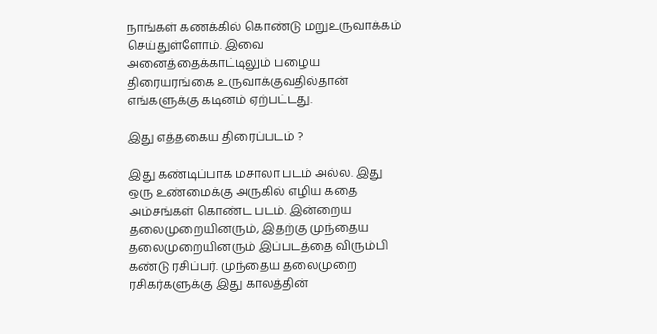நாங்கள் கணக்கில் கொண்டு மறுஉருவாக்கம் செய்துள்ளோம். இவை அனைத்தைக்காட்டிலும் பழைய திரையரங்கை உருவாக்குவதில்தான் எங்களுக்கு கடினம் ஏற்பட்டது.

இது எத்தகைய திரைப்படம் ?

இது கண்டிப்பாக மசாலா படம் அல்ல. இது ஒரு உண்மைக்கு அருகில் எழிய கதை அம்சங்கள் கொண்ட படம். இன்றைய தலைமுறையினரும், இதற்கு முந்தைய தலைமுறையினரும் இப்படத்தை விரும்பி கண்டு ரசிப்பர். முந்தைய தலைமுறை ரசிகர்களுக்கு இது காலத்தின்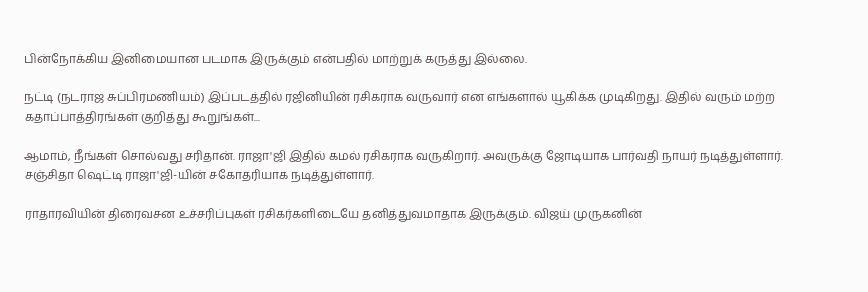பின்நோக்கிய இனிமையான படமாக இருக்கும் என்பதில் மாற்றுக் கருத்து இல்லை.

நட்டி (நடராஜ சுப்பிரமணியம்) இப்படத்தில் ரஜினியின் ரசிகராக வருவார் என எங்களால் யூகிக்க முடிகிறது. இதில் வரும் மற்ற கதாப்பாத்திரங்கள் குறித்து கூறுங்கள்...

ஆமாம், நீங்கள் சொல்வது சரிதான். ராஜா'ஜி இதில் கமல் ரசிகராக வருகிறார். அவருக்கு ஜோடியாக பார்வதி நாயர் நடித்துள்ளார். சஞ்சிதா ஷெட்டி ராஜா'ஜி-யின் சகோதரியாக நடித்துள்ளார்.

ராதாரவியின் திரைவசன உச்சரிப்புகள் ரசிகர்களிடையே தனித்துவமாதாக இருக்கும். விஜய் முருகனின்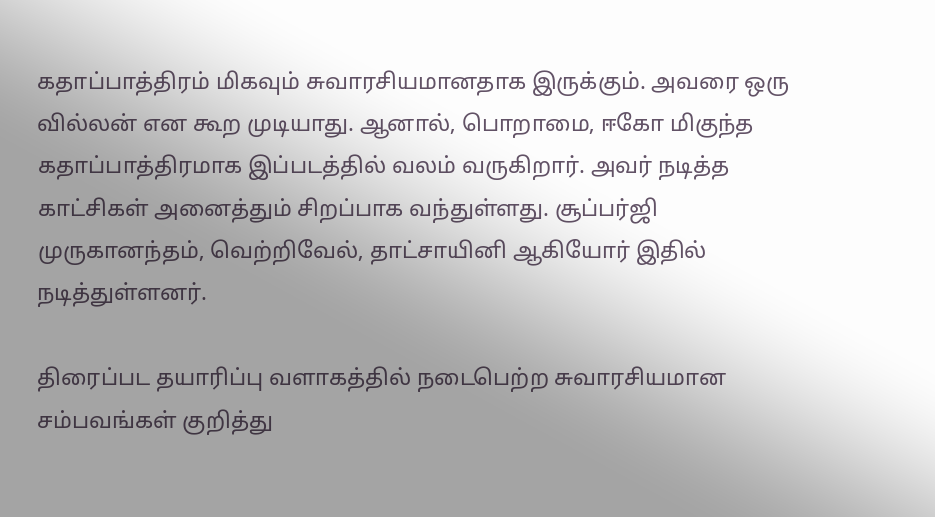கதாப்பாத்திரம் மிகவும் சுவாரசியமானதாக இருக்கும். அவரை ஒரு வில்லன் என கூற முடியாது. ஆனால், பொறாமை, ஈகோ மிகுந்த கதாப்பாத்திரமாக இப்படத்தில் வலம் வருகிறார். அவர் நடித்த காட்சிகள் அனைத்தும் சிறப்பாக வந்துள்ளது. சூப்பர்ஜி முருகானந்தம், வெற்றிவேல், தாட்சாயினி ஆகியோர் இதில் நடித்துள்ளனர்.

திரைப்பட தயாரிப்பு வளாகத்தில் நடைபெற்ற சுவாரசியமான சம்பவங்கள் குறித்து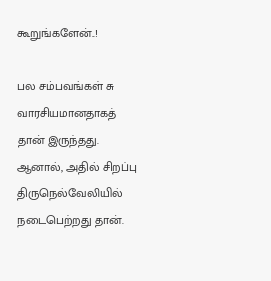கூறுங்களேன்..!

பல சம்பவங்கள் சு வாரசியமானதாகத் தான் இருந்தது. ஆனால், அதில் சிறப்பு திருநெல்வேலியில் நடைபெற்றது தான்.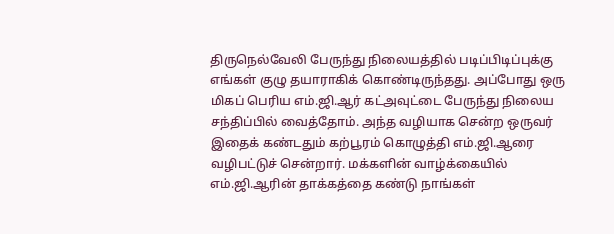திருநெல்வேலி பேருந்து நிலையத்தில் படிப்பிடிப்புக்கு எங்கள் குழு தயாராகிக் கொண்டிருந்தது. அப்போது ஒரு மிகப் பெரிய எம்.ஜி.ஆர் கட்அவுட்டை பேருந்து நிலைய சந்திப்பில் வைத்தோம். அந்த வழியாக சென்ற ஒருவர் இதைக் கண்டதும் கற்பூரம் கொழுத்தி எம்.ஜி.ஆரை வழிபட்டுச் சென்றார். மக்களின் வாழ்க்கையில் எம்.ஜி.ஆரின் தாக்கத்தை கண்டு நாங்கள்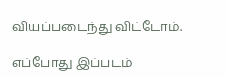வியப்படைந்து விட்டோம்.

எப்போது இப்படம்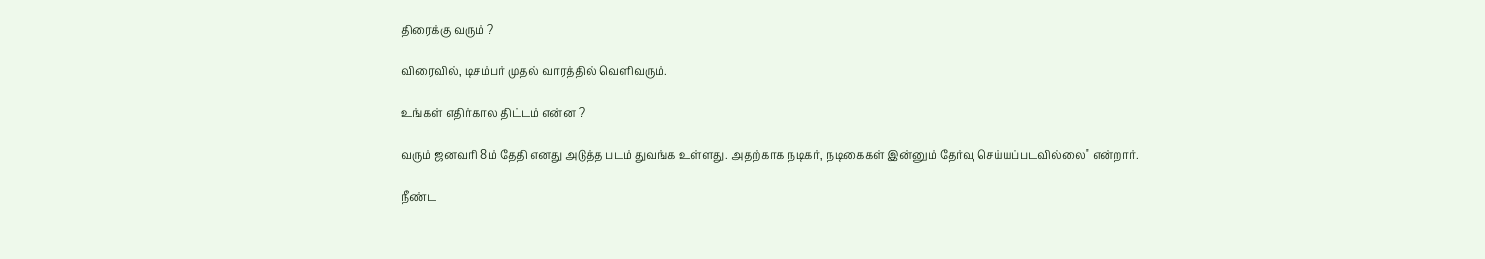திரைக்கு வரும் ?

விரைவில், டிசம்பர் முதல் வாரத்தில் வெளிவரும்.

உங்கள் எதிர்கால திட்டம் என்ன ?

வரும் ஜனவரி 8ம் தேதி எனது அடுத்த படம் துவங்க உள்ளது. அதற்காக நடிகர், நடிகைகள் இன்னும் தேர்வு செய்யப்படவில்லை'' என்றார்.

நீண்ட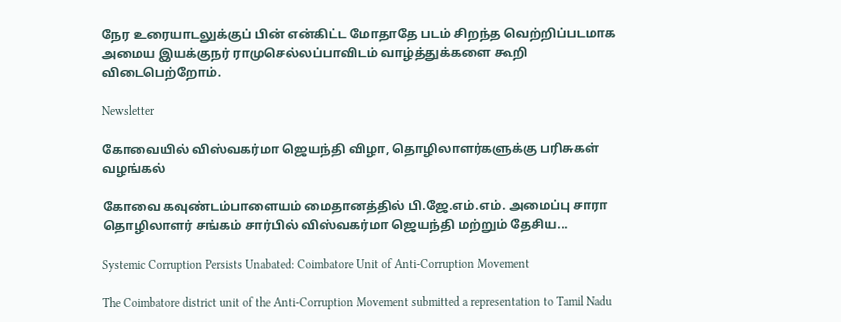நேர உரையாடலுக்குப் பின் என்கிட்ட மோதாதே படம் சிறந்த வெற்றிப்படமாக அமைய இயக்குநர் ராமுசெல்லப்பாவிடம் வாழ்த்துக்களை கூறி விடைபெற்றோம்.

Newsletter

கோவையில் விஸ்வகர்மா ஜெயந்தி விழா, தொழிலாளர்களுக்கு பரிசுகள் வழங்கல்

கோவை கவுண்டம்பாளையம் மைதானத்தில் பி.ஜே.எம்.எம். அமைப்பு சாரா தொழிலாளர் சங்கம் சார்பில் விஸ்வகர்மா ஜெயந்தி மற்றும் தேசிய...

Systemic Corruption Persists Unabated: Coimbatore Unit of Anti-Corruption Movement

The Coimbatore district unit of the Anti-Corruption Movement submitted a representation to Tamil Nadu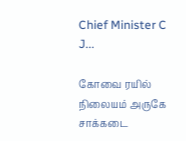Chief Minister C J...

கோவை ரயில் நிலையம் அருகே சாக்கடை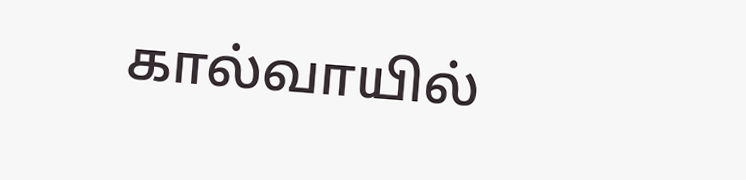கால்வாயில்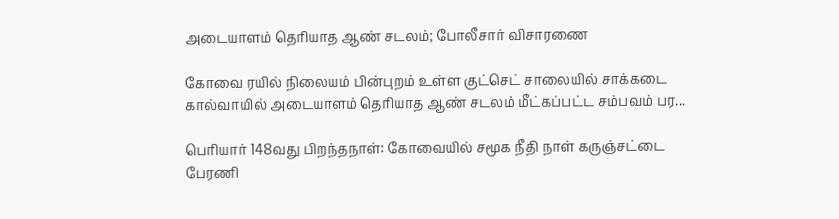அடையாளம் தெரியாத ஆண் சடலம்; போலீசார் விசாரணை

கோவை ரயில் நிலையம் பின்புறம் உள்ள குட்செட் சாலையில் சாக்கடை கால்வாயில் அடையாளம் தெரியாத ஆண் சடலம் மீட்கப்பட்ட சம்பவம் பர...

பெரியார் 148வது பிறந்தநாள்: கோவையில் சமூக நீதி நாள் கருஞ்சட்டை பேரணி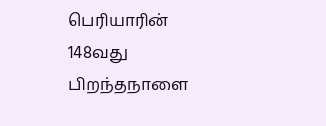பெரியாரின் 148வது பிறந்தநாளை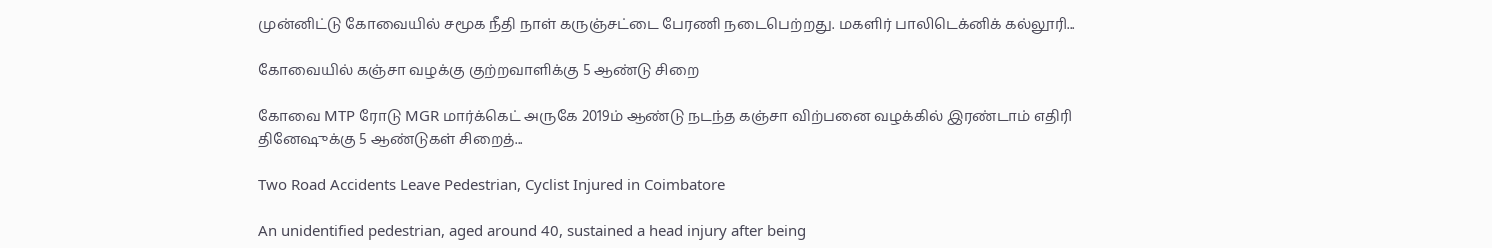முன்னிட்டு கோவையில் சமூக நீதி நாள் கருஞ்சட்டை பேரணி நடைபெற்றது. மகளிர் பாலிடெக்னிக் கல்லூரி...

கோவையில் கஞ்சா வழக்கு குற்றவாளிக்கு 5 ஆண்டு சிறை

கோவை MTP ரோடு MGR மார்க்கெட் அருகே 2019ம் ஆண்டு நடந்த கஞ்சா விற்பனை வழக்கில் இரண்டாம் எதிரி தினேஷுக்கு 5 ஆண்டுகள் சிறைத்...

Two Road Accidents Leave Pedestrian, Cyclist Injured in Coimbatore

An unidentified pedestrian, aged around 40, sustained a head injury after being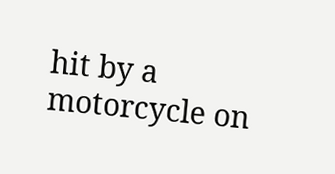hit by a motorcycle on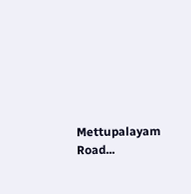Mettupalayam Road...